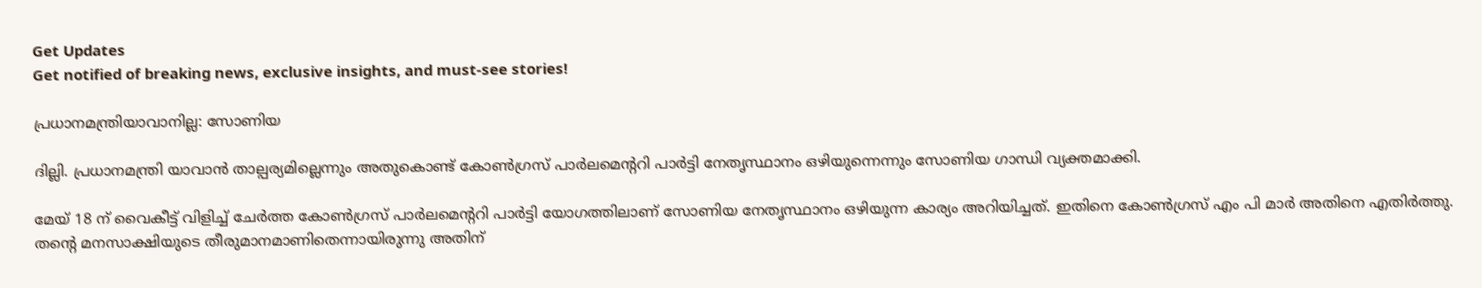Get Updates
Get notified of breaking news, exclusive insights, and must-see stories!

പ്രധാനമന്ത്രിയാവാനില്ല: സോണിയ

ദില്ലി. പ്രധാനമന്ത്രി യാവാന്‍ താല്പര്യമില്ലെന്നും അതുകൊണ്ട് കോണ്‍ഗ്രസ് പാര്‍ലമെന്ററി പാര്‍ട്ടി നേതൃസ്ഥാനം ഒഴിയുന്നെന്നും സോണിയ ഗാന്ധി വ്യക്തമാക്കി.

മേയ് 18 ന് വൈകീട്ട് വിളിച്ച് ചേര്‍ത്ത കോണ്‍ഗ്രസ് പാര്‍ലമെന്ററി പാര്‍ട്ടി യോഗത്തിലാണ് സോണിയ നേതൃസ്ഥാനം ഒഴിയുന്ന കാര്യം അറിയിച്ചത്. ഇതിനെ കോണ്‍ഗ്രസ് എം പി മാര്‍ അതിനെ എതിര്‍ത്തു. തന്റെ മനസാക്ഷിയുടെ തീരുമാനമാണിതെന്നായിരുന്നു അതിന്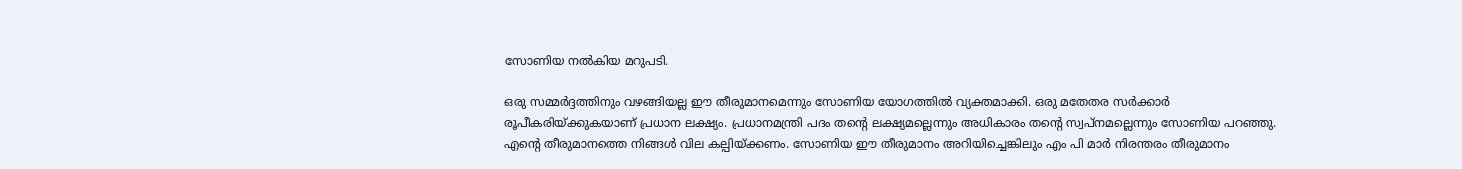സോണിയ നല്‍കിയ മറുപടി.

ഒരു സമ്മര്‍ദ്ദത്തിനും വഴങ്ങിയല്ല ഈ തീരുമാനമെന്നും സോണിയ യോഗത്തില്‍ വ്യക്തമാക്കി. ഒരു മതേതര സര്‍ക്കാര്‍ രൂപീകരിയ്ക്കുകയാണ് പ്രധാന ലക്ഷ്യം. പ്രധാനമന്ത്രി പദം തന്റെ ലക്ഷ്യമല്ലെന്നും അധികാരം തന്റെ സ്വപ്നമല്ലെന്നും സോണിയ പറഞ്ഞു. എന്റെ തീരുമാനത്തെ നിങ്ങള്‍ വില കല്പിയ്ക്കണം. സോണിയ ഈ തീരുമാനം അറിയിച്ചെങ്കിലും എം പി മാര്‍ നിരന്തരം തീരുമാനം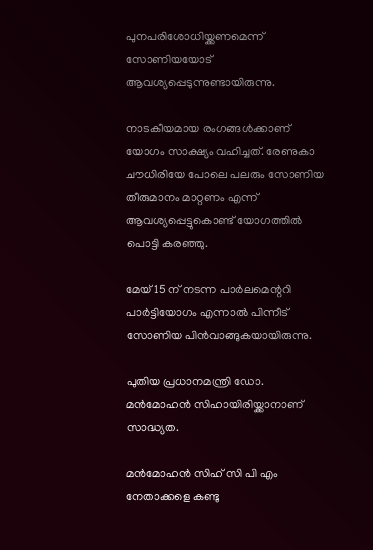പുനപരിശോധിയ്ക്കണമെന്ന് സോണിയയോട് ആവശ്യപ്പെടുന്നുണ്ടായിരുന്നു.

നാടകീയമായ രംഗങ്ങള്‍ക്കാണ് യോഗം സാക്ഷ്യം വഹിച്ചത്. രേണുകാ ചൗധിരിയേ പോലെ പലരും സോണിയ തീരുമാനം മാറ്റണം എന്ന് ആവശ്യപ്പെട്ടുകൊണ്ട് യോഗത്തില്‍ പൊട്ടി കരഞ്ഞു.

മേയ് 15 ന് നടന്ന പാര്‍ലമെന്ററി പാര്‍ട്ടിയോഗം എന്നാല്‍ പിന്നീട് സോണിയ പിന്‍വാങ്ങുകയായിരുന്നു.

പുതിയ പ്രധാനമന്ത്രി ഡോ. മന്‍മോഹന്‍ സിഹായിരിയ്ക്കാനാണ് സാദ്ധ്യത.

മന്‍മോഹന്‍ സിഹ് സി പി എം നേതാക്കളെ കണ്ടു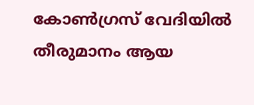കോണ്‍ഗ്രസ് വേദിയില്‍ തീരുമാനം ആയ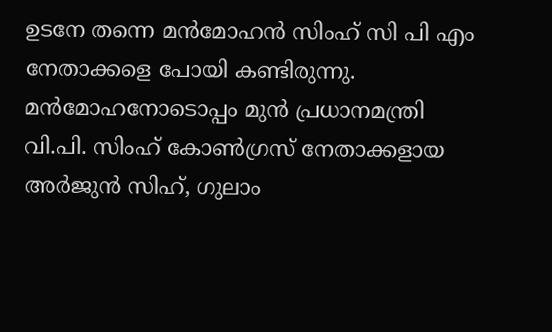ഉടനേ തന്നെ മന്‍മോഹന്‍ സിംഹ് സി പി എം നേതാക്കളെ പോയി കണ്ടിരുന്നു. മന്‍മോഹനോടൊപ്പം മുന്‍ പ്രധാനമന്ത്രി വി.പി. സിംഹ് കോണ്‍ഗ്രസ് നേതാക്കളായ അര്‍ജുന്‍ സിഹ്, ഗുലാം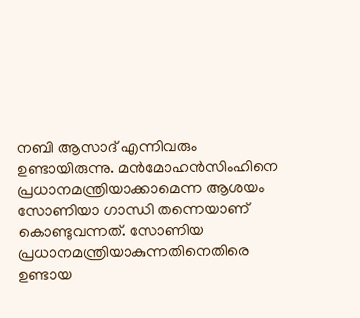നബി ആസാദ് എന്നിവരും ഉണ്ടായിരുന്നു. മന്‍മോഹന്‍സിംഹിനെ പ്രധാനമന്ത്രിയാക്കാമെന്ന ആശയം സോണിയാ ഗാന്ധി തന്നെയാണ് കൊണ്ടുവന്നത്. സോണിയ പ്രധാനമന്ത്രിയാകുന്നതിനെതിരെ ഉണ്ടായ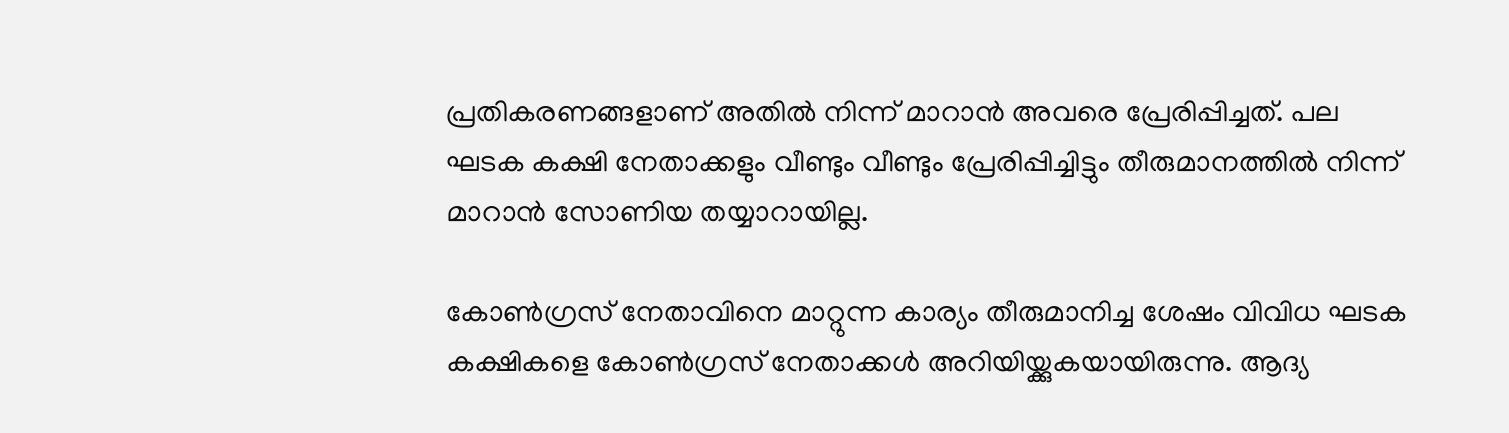പ്രതികരണങ്ങളാണ് അതില്‍ നിന്ന് മാറാന്‍ അവരെ പ്രേരിപ്പിച്ചത്. പല ഘടക കക്ഷി നേതാക്കളും വീണ്ടും വീണ്ടും പ്രേരിപ്പിച്ചിട്ടും തീരുമാനത്തില്‍ നിന്ന് മാറാന്‍ സോണിയ തയ്യാറായില്ല.

കോണ്‍ഗ്രസ് നേതാവിനെ മാറ്റുന്ന കാര്യം തീരുമാനിച്ച ശേഷം വിവിധ ഘടക കക്ഷികളെ കോണ്‍ഗ്രസ് നേതാക്കള്‍ അറിയിയ്ക്കുകയായിരുന്നു. ആദ്യ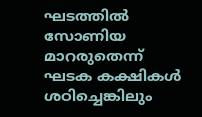ഘടത്തില്‍ സോണിയ മാറരുതെന്ന് ഘടക കക്ഷികള്‍ ശഠിച്ചെങ്കിലും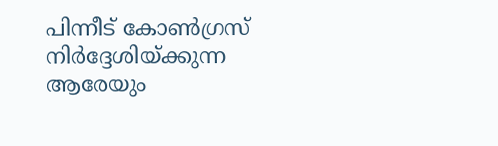പിന്നീട് കോണ്‍ഗ്രസ് നിര്‍ദ്ദേശിയ്ക്കുന്ന ആരേയും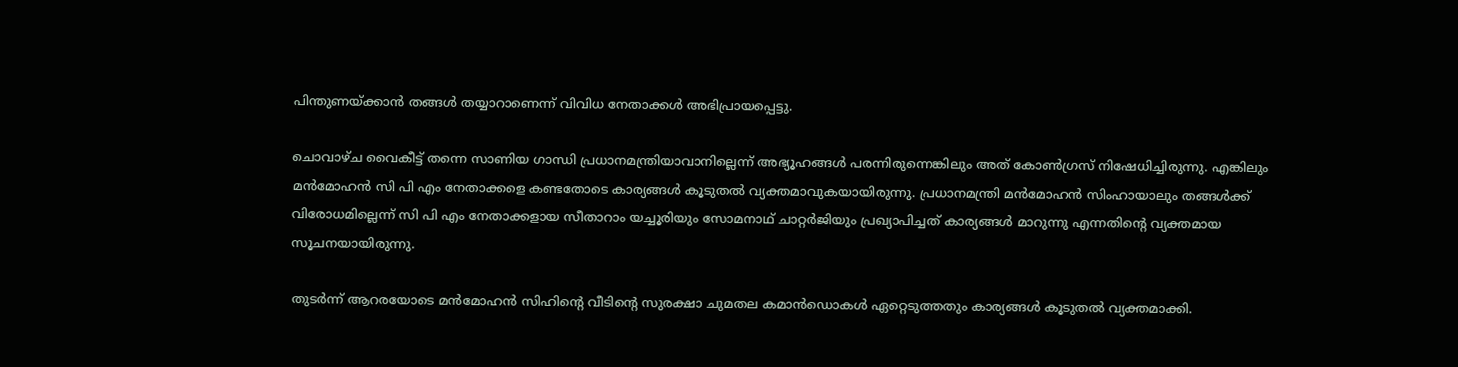പിന്തുണയ്ക്കാന്‍ തങ്ങള്‍ തയ്യാറാണെന്ന് വിവിധ നേതാക്കള്‍ അഭിപ്രായപ്പെട്ടു.

ചൊവാഴ്ച വൈകീട്ട് തന്നെ സാണിയ ഗാന്ധി പ്രധാനമന്ത്രിയാവാനില്ലെന്ന് അഭ്യൂഹങ്ങള്‍ പരന്നിരുന്നെങ്കിലും അത് കോണ്‍ഗ്രസ് നിഷേധിച്ചിരുന്നു. എങ്കിലും മന്‍മോഹന്‍ സി പി എം നേതാക്കളെ കണ്ടതോടെ കാര്യങ്ങള്‍ കൂടുതല്‍ വ്യക്തമാവുകയായിരുന്നു. പ്രധാനമന്ത്രി മന്‍മോഹന്‍ സിംഹായാലും തങ്ങള്‍ക്ക് വിരോധമില്ലെന്ന് സി പി എം നേതാക്കളായ സീതാറാം യച്ചൂരിയും സോമനാഥ് ചാറ്റര്‍ജിയും പ്രഖ്യാപിച്ചത് കാര്യങ്ങള്‍ മാറുന്നു എന്നതിന്റെ വ്യക്തമായ സൂചനയായിരുന്നു.

തുടര്‍ന്ന് ആറരയോടെ മന്‍മോഹന്‍ സിഹിന്റെ വീടിന്റെ സുരക്ഷാ ചുമതല കമാന്‍ഡൊകള്‍ ഏറ്റെടുത്തതും കാര്യങ്ങള്‍ കൂടുതല്‍ വ്യക്തമാക്കി.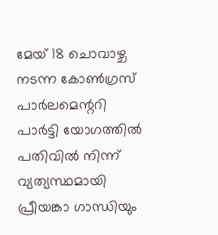മേയ് 18 ചൊവാഴ്ച നടന്ന കോണ്‍ഗ്രസ് പാര്‍ലമെന്ററി പാര്‍ട്ടി യോഗത്തില്‍ പതിവില്‍ നിന്ന് വ്യത്യസ്ഥമായി പ്രീയങ്കാ ഗാന്ധിയും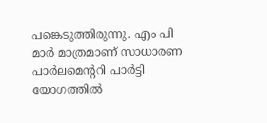പങ്കെടുത്തിരുന്നു. എം പി മാര്‍ മാത്രമാണ് സാധാരണ പാര്‍ലമെന്ററി പാര്‍ട്ടി യോഗത്തില്‍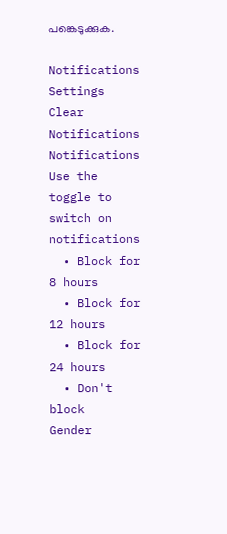പങ്കെടുക്കുക.

Notifications
Settings
Clear Notifications
Notifications
Use the toggle to switch on notifications
  • Block for 8 hours
  • Block for 12 hours
  • Block for 24 hours
  • Don't block
Gender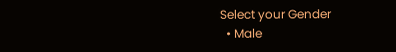Select your Gender
  • Male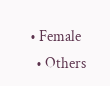• Female
  • Others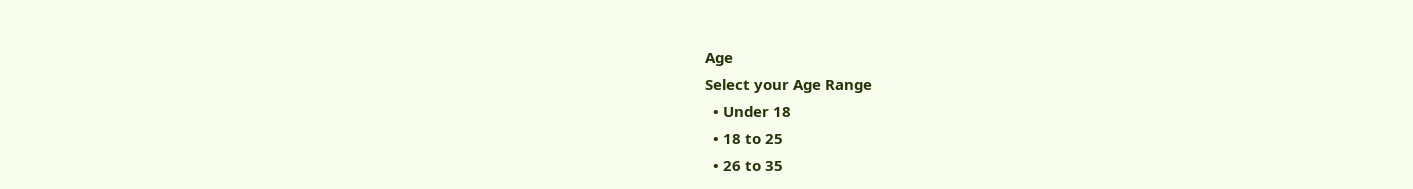Age
Select your Age Range
  • Under 18
  • 18 to 25
  • 26 to 35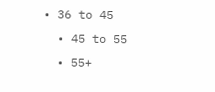• 36 to 45
  • 45 to 55
  • 55+